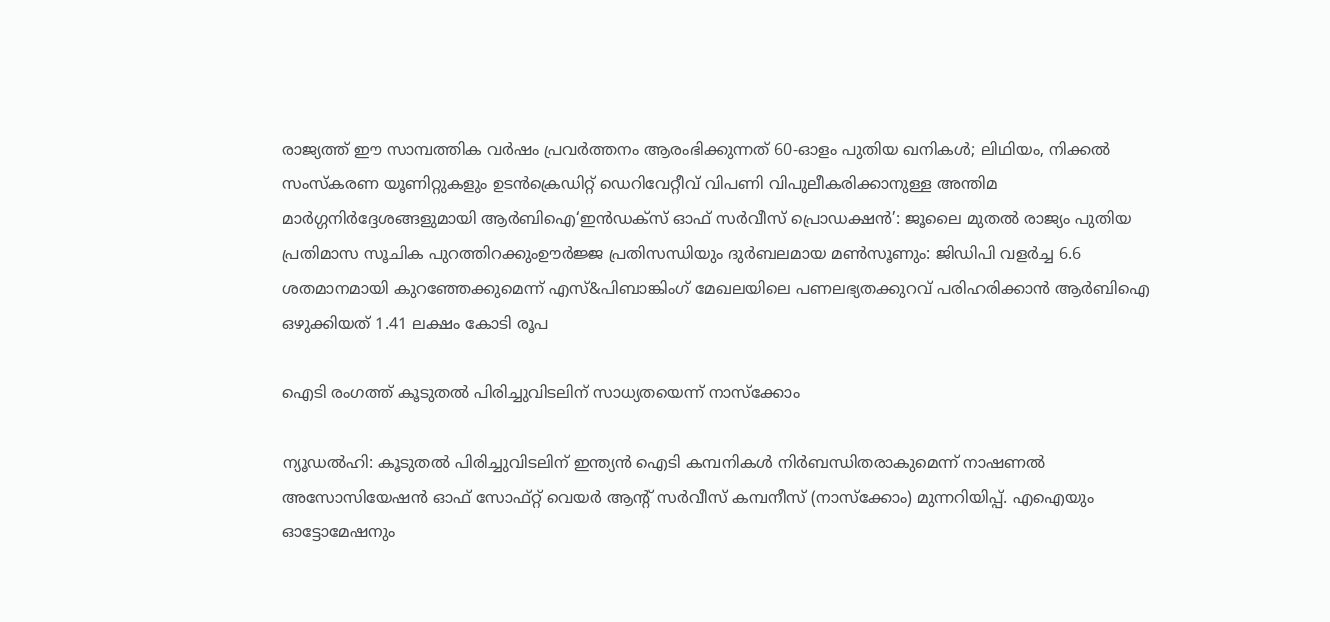രാജ്യത്ത് ഈ സാമ്പത്തിക വർഷം പ്രവർത്തനം ആരംഭിക്കുന്നത് 60-ഓളം പുതിയ ഖനികൾ; ലിഥിയം, നിക്കൽ സംസ്‌കരണ യൂണിറ്റുകളും ഉടൻക്രെഡിറ്റ് ഡെറിവേറ്റീവ് വിപണി വിപുലീകരിക്കാനുള്ള അന്തിമ മാർഗ്ഗനിർദ്ദേശങ്ങളുമായി ആർബിഐ‘ഇൻഡക്സ് ഓഫ് സർവീസ് പ്രൊഡക്ഷൻ’: ജൂലൈ മുതൽ രാജ്യം പുതിയ പ്രതിമാസ സൂചിക പുറത്തിറക്കുംഊർജ്ജ പ്രതിസന്ധിയും ദുർബലമായ മൺസൂണും: ജിഡിപി വളർച്ച 6.6 ശതമാനമായി കുറഞ്ഞേക്കുമെന്ന് എസ്&പിബാങ്കിംഗ് മേഖലയിലെ പണലഭ്യതക്കുറവ് പരിഹരിക്കാൻ ആർബിഐ ഒഴുക്കിയത് 1.41 ലക്ഷം കോടി രൂപ

ഐടി രംഗത്ത് കൂടുതല്‍ പിരിച്ചുവിടലിന് സാധ്യതയെന്ന് നാസ്‌ക്കോം

ന്യൂഡല്‍ഹി: കൂടുതല്‍ പിരിച്ചുവിടലിന് ഇന്ത്യന്‍ ഐടി കമ്പനികള്‍ നിര്‍ബന്ധിതരാകുമെന്ന് നാഷണല്‍ അസോസിയേഷന്‍ ഓഫ് സോഫ്റ്റ് വെയര്‍ ആന്റ് സര്‍വീസ് കമ്പനീസ് (നാസ്‌ക്കോം) മുന്നറിയിപ്പ്. എഐയും ഓട്ടോമേഷനും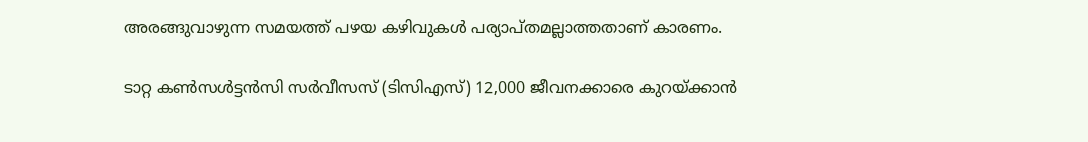അരങ്ങുവാഴുന്ന സമയത്ത് പഴയ കഴിവുകള്‍ പര്യാപ്തമല്ലാത്തതാണ് കാരണം.

ടാറ്റ കണ്‍സള്‍ട്ടന്‍സി സര്‍വീസസ് (ടിസിഎസ്) 12,000 ജീവനക്കാരെ കുറയ്ക്കാന്‍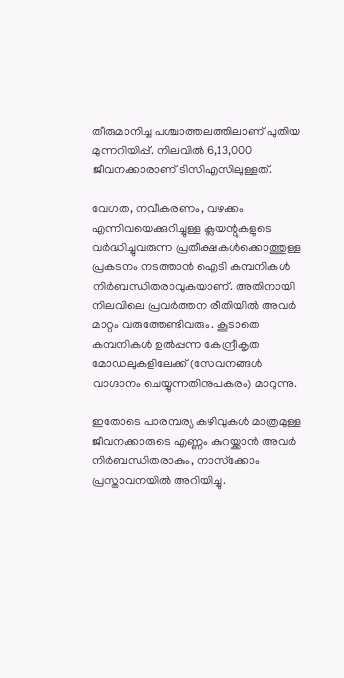തീരുമാനിച്ച പശ്ചാത്തലത്തിലാണ് പുതിയ മുന്നറിയിപ്പ്. നിലവില്‍ 6,13,000 ജീവനക്കാരാണ് ടിസിഎസിലുള്ളത്.

വേഗത, നവീകരണം, വഴക്കം എന്നിവയെക്കുറിച്ചുള്ള ക്ലയന്റുകളുടെ വര്‍ദ്ധിച്ചുവരുന്ന പ്രതീക്ഷകള്‍ക്കൊത്തുള്ള പ്രകടനം നടത്താന്‍ ഐടി കമ്പനികള്‍ നിര്‍ബന്ധിതരാവുകയാണ്. അതിനായി നിലവിലെ പ്രവര്‍ത്തന രീതിയില്‍ അവര്‍ മാറ്റം വരുത്തേണ്ടിവരും. കൂടാതെ കമ്പനികള്‍ ഉല്‍പ്പന്ന കേന്ദ്രീകൃത മോഡലുകളിലേക്ക് (സേവനങ്ങള്‍ വാഗ്ദാനം ചെയ്യുന്നതിനുപകരം) മാറുന്നു.

ഇതോടെ പാരമ്പര്യ കഴിവുകള്‍ മാത്രമുള്ള ജീവനക്കാരുടെ എണ്ണം കുറയ്ക്കാന്‍ അവര്‍ നിര്‍ബന്ധിതരാകും, നാസ്‌ക്കോം പ്രസ്താവനയില്‍ അറിയിച്ചു.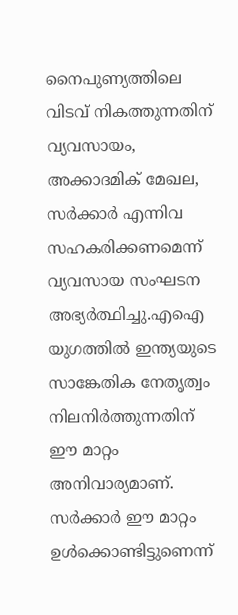നൈപുണ്യത്തിലെ വിടവ് നികത്തുന്നതിന് വ്യവസായം, അക്കാദമിക് മേഖല, സര്‍ക്കാര്‍ എന്നിവ സഹകരിക്കണമെന്ന് വ്യവസായ സംഘടന അഭ്യര്‍ത്ഥിച്ചു.എഐ യുഗത്തില്‍ ഇന്ത്യയുടെ സാങ്കേതിക നേതൃത്വം നിലനിര്‍ത്തുന്നതിന് ഈ മാറ്റം അനിവാര്യമാണ്. സര്‍ക്കാര്‍ ഈ മാറ്റം ഉള്‍ക്കൊണ്ടിട്ടുണെന്ന്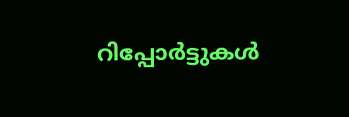റിപ്പോര്‍ട്ടുകള്‍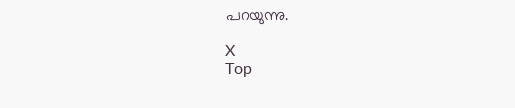പറയുന്നു.

X
Top